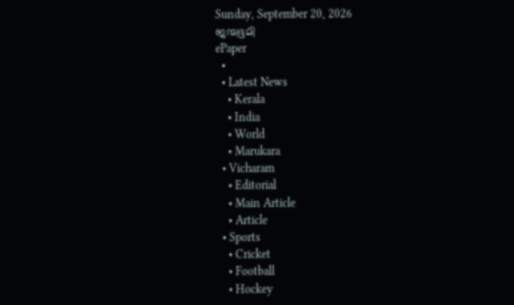Sunday, September 20, 2026
ജന്മഭൂമി
ePaper
  •
  • Latest News
    • Kerala
    • India
    • World
    • Marukara
  • Vicharam
    • Editorial
    • Main Article
    • Article
  • Sports
    • Cricket
    • Football
    • Hockey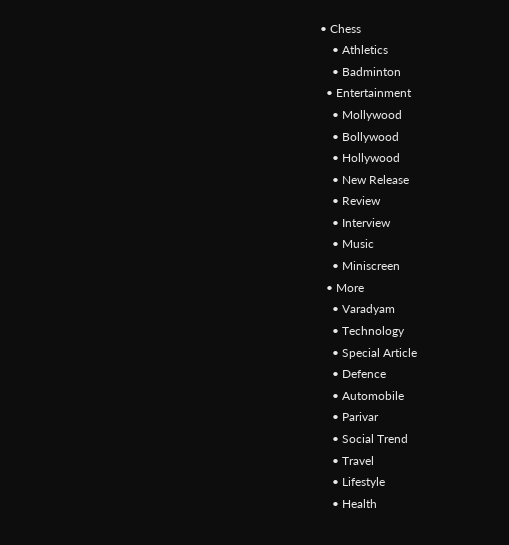• Chess
    • Athletics
    • Badminton
  • Entertainment
    • Mollywood
    • Bollywood
    • Hollywood
    • New Release
    • Review
    • Interview
    • Music
    • Miniscreen
  • More
    • Varadyam
    • Technology
    • Special Article
    • Defence
    • Automobile
    • Parivar
    • Social Trend
    • Travel
    • Lifestyle
    • Health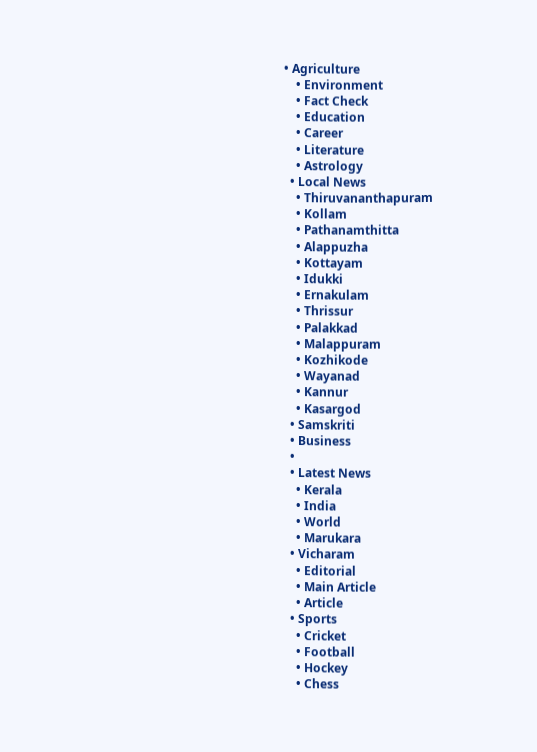• Agriculture
    • Environment
    • Fact Check
    • Education
    • Career
    • Literature
    • Astrology
  • Local News
    • Thiruvananthapuram
    • Kollam
    • Pathanamthitta
    • Alappuzha
    • Kottayam
    • Idukki
    • Ernakulam
    • Thrissur
    • Palakkad
    • Malappuram
    • Kozhikode
    • Wayanad
    • Kannur
    • Kasargod
  • Samskriti
  • Business
  •
  • Latest News
    • Kerala
    • India
    • World
    • Marukara
  • Vicharam
    • Editorial
    • Main Article
    • Article
  • Sports
    • Cricket
    • Football
    • Hockey
    • Chess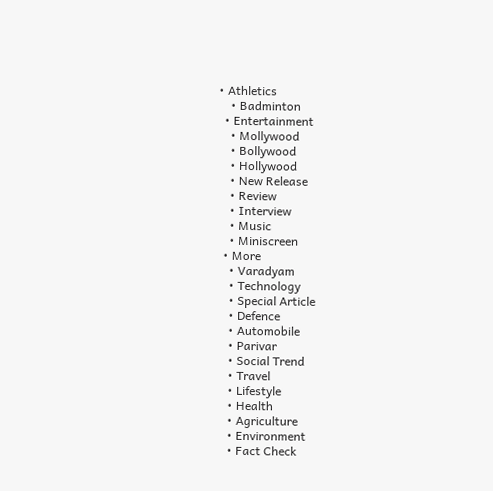• Athletics
    • Badminton
  • Entertainment
    • Mollywood
    • Bollywood
    • Hollywood
    • New Release
    • Review
    • Interview
    • Music
    • Miniscreen
  • More
    • Varadyam
    • Technology
    • Special Article
    • Defence
    • Automobile
    • Parivar
    • Social Trend
    • Travel
    • Lifestyle
    • Health
    • Agriculture
    • Environment
    • Fact Check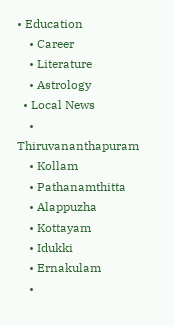• Education
    • Career
    • Literature
    • Astrology
  • Local News
    • Thiruvananthapuram
    • Kollam
    • Pathanamthitta
    • Alappuzha
    • Kottayam
    • Idukki
    • Ernakulam
    •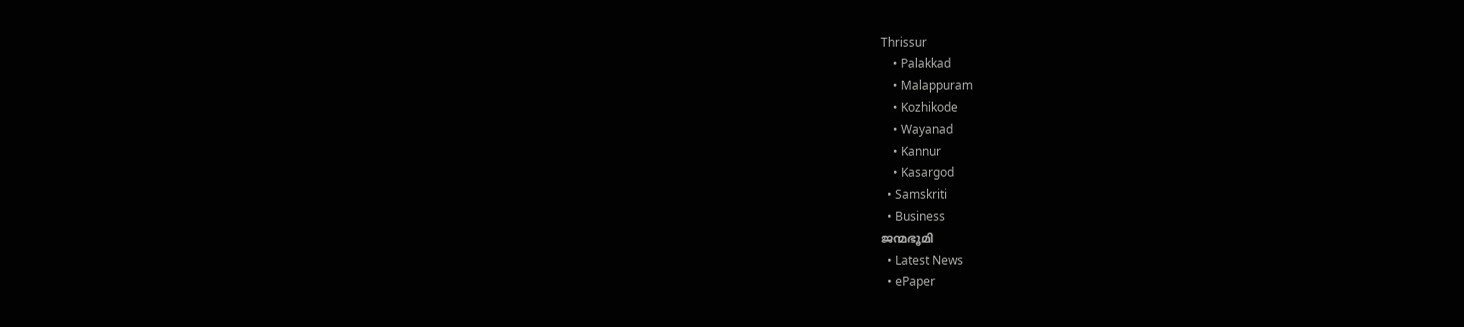Thrissur
    • Palakkad
    • Malappuram
    • Kozhikode
    • Wayanad
    • Kannur
    • Kasargod
  • Samskriti
  • Business
ജന്മഭൂമി
  • Latest News
  • ePaper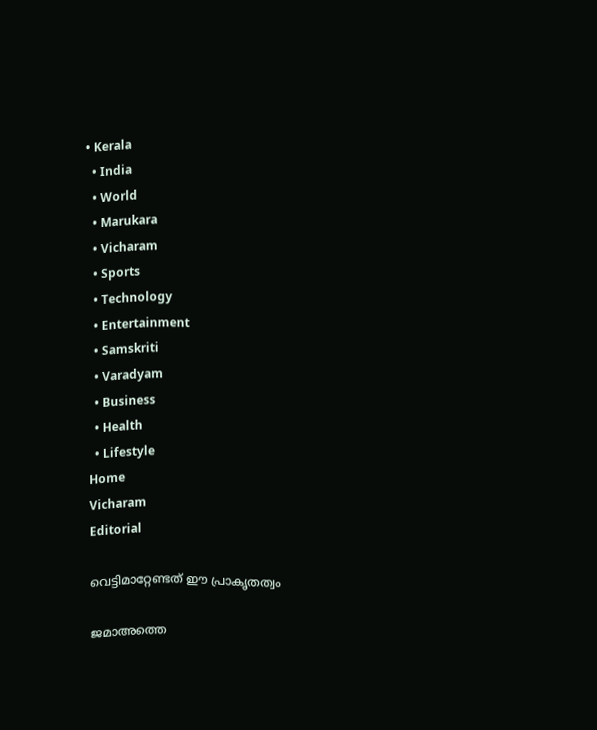• Kerala
  • India
  • World
  • Marukara
  • Vicharam
  • Sports
  • Technology
  • Entertainment
  • Samskriti
  • Varadyam
  • Business
  • Health
  • Lifestyle
Home
Vicharam
Editorial

വെട്ടിമാറ്റേണ്ടത് ഈ പ്രാകൃതത്വം

ജമാഅത്തെ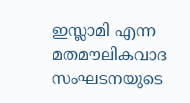ഇസ്ലാമി എന്ന മതമൗലികവാദ സംഘടനയുടെ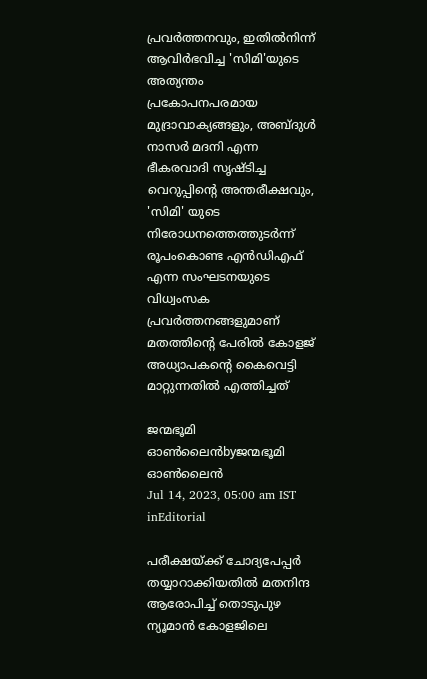പ്രവര്‍ത്തനവും, ഇതില്‍നിന്ന് ആവിര്‍ഭവിച്ച 'സിമി'യുടെ അത്യന്തം പ്രകോപനപരമായ മുദ്രാവാക്യങ്ങളും, അബ്ദുള്‍ നാസര്‍ മദനി എന്ന ഭീകരവാദി സൃഷ്ടിച്ച വെറുപ്പിന്റെ അന്തരീക്ഷവും, 'സിമി' യുടെ നിരോധനത്തെത്തുടര്‍ന്ന് രൂപംകൊണ്ട എന്‍ഡിഎഫ് എന്ന സംഘടനയുടെ വിധ്വംസക പ്രവര്‍ത്തനങ്ങളുമാണ് മതത്തിന്റെ പേരില്‍ കോളജ് അധ്യാപകന്റെ കൈവെട്ടി മാറ്റുന്നതില്‍ എത്തിച്ചത്

ജന്മഭൂമി ഓണ്‍ലൈന്‍byജന്മഭൂമി ഓണ്‍ലൈന്‍
Jul 14, 2023, 05:00 am IST
inEditorial

പരീക്ഷയ്‌ക്ക് ചോദ്യപേപ്പര്‍ തയ്യാറാക്കിയതില്‍ മതനിന്ദ ആരോപിച്ച് തൊടുപുഴ ന്യൂമാന്‍ കോളജിലെ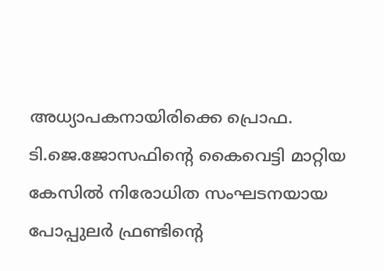അധ്യാപകനായിരിക്കെ പ്രൊഫ. ടി.ജെ.ജോസഫിന്റെ കൈവെട്ടി മാറ്റിയ കേസില്‍ നിരോധിത സംഘടനയായ പോപ്പുലര്‍ ഫ്രണ്ടിന്റെ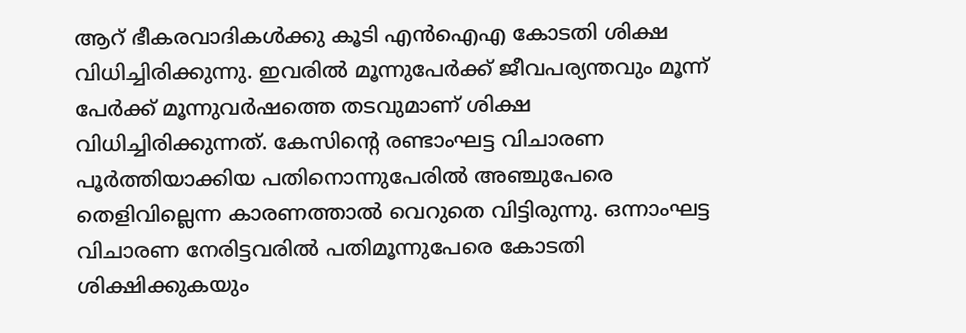ആറ് ഭീകരവാദികള്‍ക്കു കൂടി എന്‍ഐഎ കോടതി ശിക്ഷ വിധിച്ചിരിക്കുന്നു. ഇവരില്‍ മൂന്നുപേര്‍ക്ക് ജീവപര്യന്തവും മൂന്ന് പേര്‍ക്ക് മൂന്നുവര്‍ഷത്തെ തടവുമാണ് ശിക്ഷ വിധിച്ചിരിക്കുന്നത്. കേസിന്റെ രണ്ടാംഘട്ട വിചാരണ പൂര്‍ത്തിയാക്കിയ പതിനൊന്നുപേരില്‍ അഞ്ചുപേരെ തെളിവില്ലെന്ന കാരണത്താല്‍ വെറുതെ വിട്ടിരുന്നു. ഒന്നാംഘട്ട വിചാരണ നേരിട്ടവരില്‍ പതിമൂന്നുപേരെ കോടതി ശിക്ഷിക്കുകയും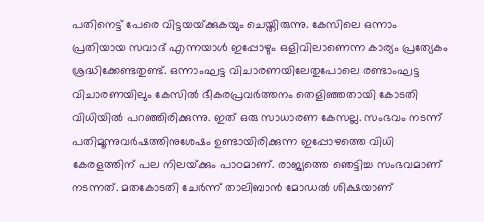പതിനെട്ട് പേരെ വിട്ടയയ്‌ക്കുകയും ചെയ്തിരുന്നു. കേസിലെ ഒന്നാം പ്രതിയായ സവാദ് എന്നയാള്‍ ഇപ്പോഴും ഒളിവിലാണെന്ന കാര്യം പ്രത്യേകം ശ്രദ്ധിക്കേണ്ടതുണ്ട്. ഒന്നാംഘട്ട വിചാരണയിലേതുപോലെ രണ്ടാംഘട്ട വിചാരണയിലും കേസില്‍ ഭീകരപ്രവര്‍ത്തനം തെളിഞ്ഞതായി കോടതി വിധിയില്‍ പറഞ്ഞിരിക്കുന്നു. ഇത് ഒരു സാധാരണ കേസല്ല. സംഭവം നടന്ന് പതിമൂന്നുവര്‍ഷത്തിനുശേഷം ഉണ്ടായിരിക്കുന്ന ഇപ്പോഴത്തെ വിധി കേരളത്തിന് പല നിലയ്‌ക്കും പാഠമാണ്. രാജ്യത്തെ ഞെട്ടിച്ച സംഭവമാണ് നടന്നത്. മതകോടതി ചേര്‍ന്ന് താലിബാന്‍ മോഡല്‍ ശിക്ഷയാണ്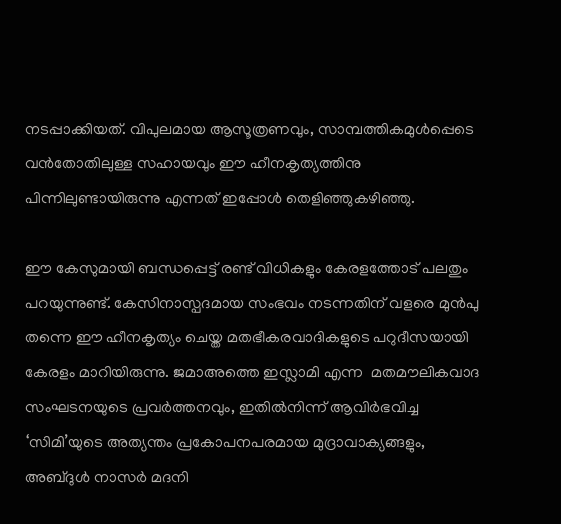നടപ്പാക്കിയത്. വിപുലമായ ആസൂത്രണവും, സാമ്പത്തികമുള്‍പ്പെടെ വന്‍തോതിലുള്ള സഹായവും ഈ ഹീനകൃത്യത്തിനു പിന്നിലുണ്ടായിരുന്നു എന്നത് ഇപ്പോള്‍ തെളിഞ്ഞുകഴിഞ്ഞു.

ഈ കേസുമായി ബന്ധപ്പെട്ട് രണ്ട് വിധികളും കേരളത്തോട് പലതും പറയുന്നുണ്ട്. കേസിനാസ്പദമായ സംഭവം നടന്നതിന് വളരെ മുന്‍പു തന്നെ ഈ ഹീനകൃത്യം ചെയ്ത മതഭീകരവാദികളുടെ പറുദീസയായി കേരളം മാറിയിരുന്നു. ജമാഅത്തെ ഇസ്ലാമി എന്ന  മതമൗലികവാദ സംഘടനയുടെ പ്രവര്‍ത്തനവും, ഇതില്‍നിന്ന് ആവിര്‍ഭവിച്ച ‘സിമി’യുടെ അത്യന്തം പ്രകോപനപരമായ മുദ്രാവാക്യങ്ങളും, അബ്ദുള്‍ നാസര്‍ മദനി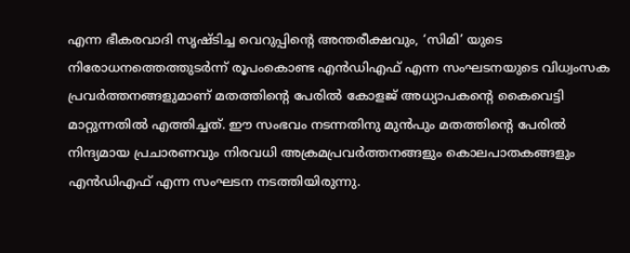എന്ന ഭീകരവാദി സൃഷ്ടിച്ച വെറുപ്പിന്റെ അന്തരീക്ഷവും, ‘സിമി’ യുടെ നിരോധനത്തെത്തുടര്‍ന്ന് രൂപംകൊണ്ട എന്‍ഡിഎഫ് എന്ന സംഘടനയുടെ വിധ്വംസക പ്രവര്‍ത്തനങ്ങളുമാണ് മതത്തിന്റെ പേരില്‍ കോളജ് അധ്യാപകന്റെ കൈവെട്ടി മാറ്റുന്നതില്‍ എത്തിച്ചത്. ഈ സംഭവം നടന്നതിനു മുന്‍പും മതത്തിന്റെ പേരില്‍ നിന്ദ്യമായ പ്രചാരണവും നിരവധി അക്രമപ്രവര്‍ത്തനങ്ങളും കൊലപാതകങ്ങളും എന്‍ഡിഎഫ് എന്ന സംഘടന നടത്തിയിരുന്നു.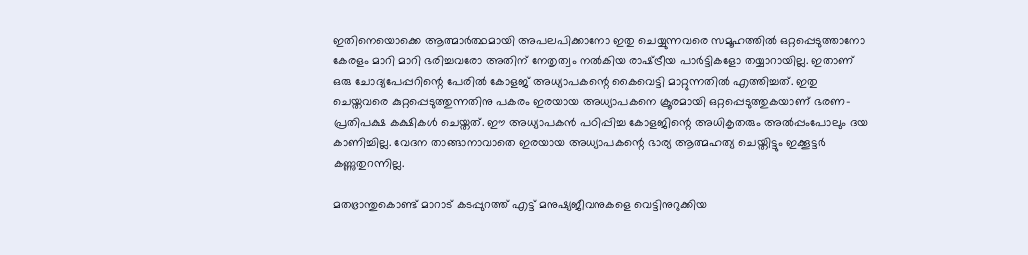ഇതിനെയൊക്കെ ആത്മാര്‍ത്ഥമായി അപലപിക്കാനോ ഇതു ചെയ്യുന്നവരെ സമൂഹത്തില്‍ ഒറ്റപ്പെടുത്താനോ കേരളം മാറി മാറി ഭരിച്ചവരോ അതിന് നേതൃത്വം നല്‍കിയ രാഷ്‌ട്രീയ പാര്‍ട്ടികളോ തയ്യാറായില്ല. ഇതാണ് ഒരു ചോദ്യപേപ്പറിന്റെ പേരില്‍ കോളജ് അധ്യാപകന്റെ കൈവെട്ടി മാറ്റുന്നതില്‍ എത്തിച്ചത്. ഇതു ചെയ്തവരെ കുറ്റപ്പെടുത്തുന്നതിനു പകരം ഇരയായ അധ്യാപകനെ ക്രൂരമായി ഒറ്റപ്പെടുത്തുകയാണ് ഭരണ-പ്രതിപക്ഷ കക്ഷികള്‍ ചെയ്തത്. ഈ അധ്യാപകന്‍ പഠിപ്പിച്ച കോളജിന്റെ അധികൃതരും അല്‍പ്പംപോലും ദയ കാണിച്ചില്ല. വേദന താങ്ങാനാവാതെ ഇരയായ അധ്യാപകന്റെ ഭാര്യ ആത്മഹത്യ ചെയ്തിട്ടും ഇക്കൂട്ടര്‍ കണ്ണുതുറന്നില്ല.

മതഭ്രാന്തുകൊണ്ട് മാറാട് കടപ്പുറത്ത് എട്ട് മനുഷ്യജീവനുകളെ വെട്ടിനുറുക്കിയ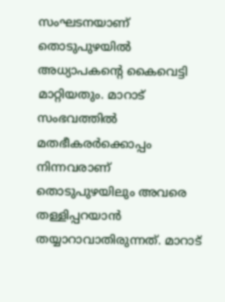സംഘടനയാണ് തൊടുപുഴയില്‍ അധ്യാപകന്റെ കൈവെട്ടി മാറ്റിയതും. മാറാട് സംഭവത്തില്‍ മതഭീകരര്‍ക്കൊപ്പം നിന്നവരാണ് തൊടുപുഴയിലും അവരെ തള്ളിപ്പറയാന്‍ തയ്യാറാവാതിരുന്നത്. മാറാട്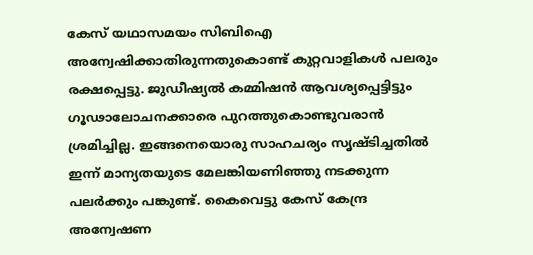കേസ് യഥാസമയം സിബിഐ അന്വേഷിക്കാതിരുന്നതുകൊണ്ട് കുറ്റവാളികള്‍ പലരും രക്ഷപ്പെട്ടു. ജുഡീഷ്യല്‍ കമ്മിഷന്‍ ആവശ്യപ്പെട്ടിട്ടും ഗൂഢാലോചനക്കാരെ പുറത്തുകൊണ്ടുവരാന്‍ ശ്രമിച്ചില്ല. ഇങ്ങനെയൊരു സാഹചര്യം സൃഷ്ടിച്ചതില്‍ ഇന്ന് മാന്യതയുടെ മേലങ്കിയണിഞ്ഞു നടക്കുന്ന പലര്‍ക്കും പങ്കുണ്ട്. കൈവെട്ടു കേസ് കേന്ദ്ര അന്വേഷണ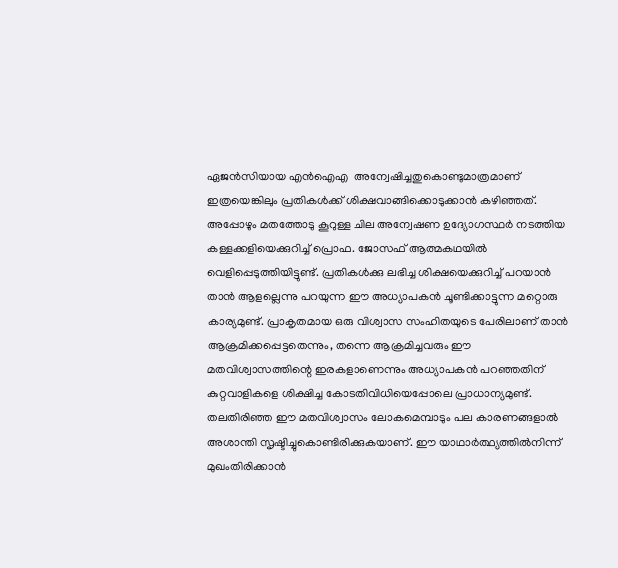ഏജന്‍സിയായ എന്‍ഐഎ  അന്വേഷിച്ചതുകൊണ്ടുമാത്രമാണ് ഇത്രയെങ്കിലും പ്രതികള്‍ക്ക് ശിക്ഷവാങ്ങിക്കൊടുക്കാന്‍ കഴിഞ്ഞത്. അപ്പോഴും മതത്തോടു കൂറുള്ള ചില അന്വേഷണ ഉദ്യോഗസ്ഥര്‍ നടത്തിയ കള്ളക്കളിയെക്കുറിച്ച് പ്രൊഫ. ജോസഫ് ആത്മകഥയില്‍  വെളിപ്പെടുത്തിയിട്ടുണ്ട്. പ്രതികള്‍ക്കു ലഭിച്ച ശിക്ഷയെക്കുറിച്ച് പറയാന്‍ താന്‍ ആളല്ലെന്നു പറയുന്ന ഈ അധ്യാപകന്‍ ചൂണ്ടിക്കാട്ടുന്ന മറ്റൊരു കാര്യമുണ്ട്. പ്രാകൃതമായ ഒരു വിശ്വാസ സംഹിതയുടെ പേരിലാണ് താന്‍ ആക്രമിക്കപ്പെട്ടതെന്നും, തന്നെ ആക്രമിച്ചവരും ഈ മതവിശ്വാസത്തിന്റെ ഇരകളാണെന്നും അധ്യാപകന്‍ പറഞ്ഞതിന് കുറ്റവാളികളെ ശിക്ഷിച്ച കോടതിവിധിയെപ്പോലെ പ്രാധാന്യമുണ്ട്. തലതിരിഞ്ഞ ഈ മതവിശ്വാസം ലോകമെമ്പാടും പല കാരണങ്ങളാല്‍ അശാന്തി സൃഷ്ടിച്ചുകൊണ്ടിരിക്കുകയാണ്. ഈ യാഥാര്‍ത്ഥ്യത്തില്‍നിന്ന് മുഖംതിരിക്കാന്‍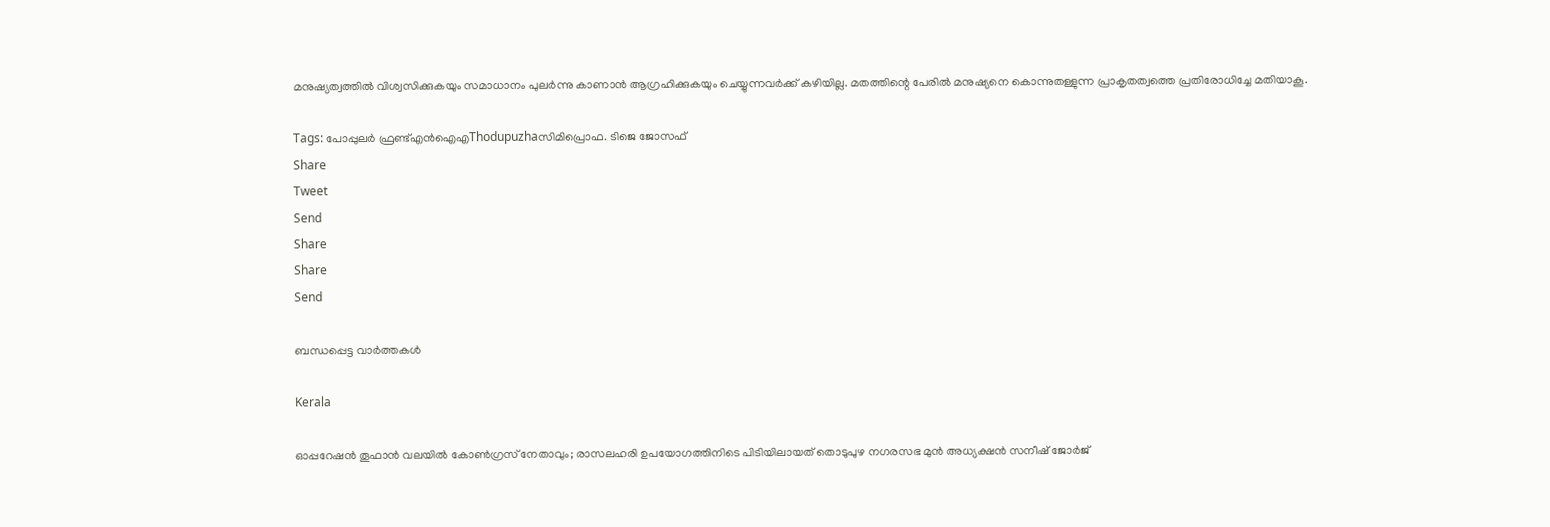മനുഷ്യത്വത്തില്‍ വിശ്വസിക്കുകയും സമാധാനം പുലര്‍ന്നു കാണാന്‍ ആഗ്രഹിക്കുകയും ചെയ്യുന്നവര്‍ക്ക് കഴിയില്ല. മതത്തിന്റെ പേരില്‍ മനുഷ്യനെ കൊന്നുതള്ളുന്ന പ്രാകൃതത്വത്തെ പ്രതിരോധിച്ചേ മതിയാകൂ.

Tags: പോപ്പുലര്‍ ഫ്രണ്ട്എൻ‌ഐ‌എThodupuzhaസിമിപ്രൊഫ. ടിജെ ജോസഫ്
Share
Tweet
Send
Share
Share
Send

ബന്ധപ്പെട്ട വാര്‍ത്തകള്‍

Kerala

ഓപ്പറേഷൻ തൂഫാൻ വലയിൽ കോൺഗ്രസ് നേതാവും; രാസലഹരി ഉപയോഗത്തിനിടെ പിടിയിലായത് തൊടുപുഴ നഗരസഭ മുൻ അധ്യക്ഷൻ സനീഷ് ജോർജ്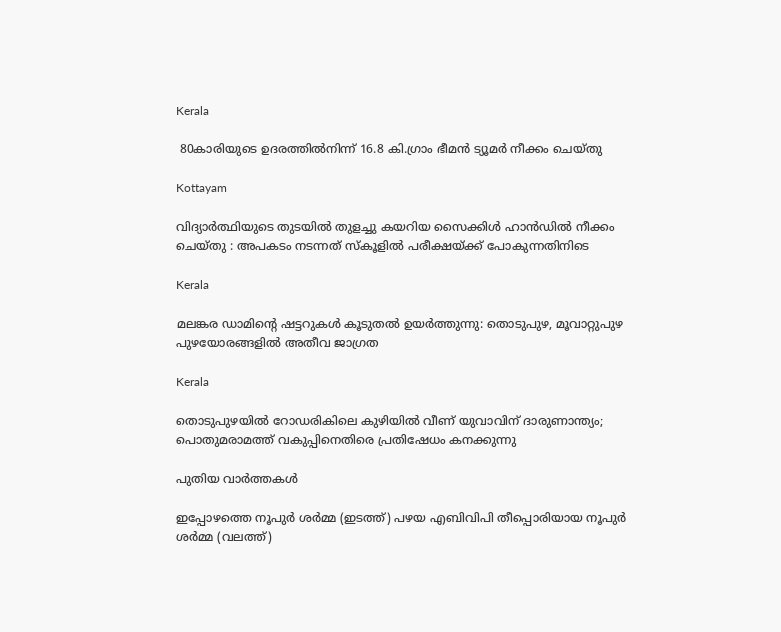Kerala

 80കാരിയുടെ ഉദരത്തില്‍നിന്ന് 16.8 കി.ഗ്രാം ഭീമന്‍ ട്യൂമര്‍ നീക്കം ചെയ്തു

Kottayam

വിദ്യാർത്ഥിയുടെ തുടയിൽ തുളച്ചു കയറിയ സൈക്കിൾ ഹാൻഡിൽ നീക്കം ചെയ്തു : അപകടം നടന്നത് സ്കൂളിൽ പരീക്ഷയ്‌ക്ക് പോകുന്നതിനിടെ

Kerala

മലങ്കര ഡാമിന്റെ ഷട്ടറുകൾ കൂടുതൽ ഉയർത്തുന്നു: തൊടുപുഴ, മൂവാറ്റുപുഴ പുഴയോരങ്ങളിൽ അതീവ ജാഗ്രത

Kerala

തൊടുപുഴയിൽ റോഡരികിലെ കുഴിയിൽ വീണ് യുവാവിന് ദാരുണാന്ത്യം; പൊതുമരാമത്ത് വകുപ്പിനെതിരെ പ്രതിഷേധം കനക്കുന്നു

പുതിയ വാര്‍ത്തകള്‍

ഇപ്പോഴത്തെ നൂപുര്‍ ശര്‍മ്മ (ഇടത്ത്) പഴയ എബിവിപി തീപ്പൊരിയായ നൂപുര്‍ ശര്‍മ്മ (വലത്ത്)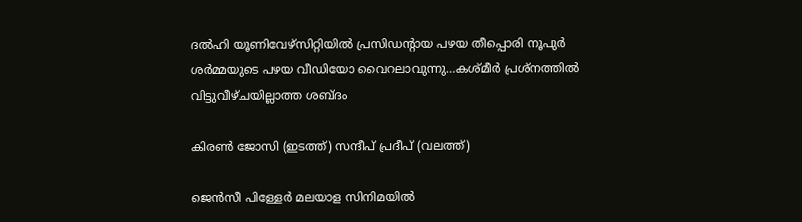ദല്‍ഹി യൂണിവേഴ്സിറ്റിയില്‍ പ്രസിഡന്‍റായ പഴയ തീപ്പൊരി നൂപുര്‍ ശര്‍മ്മയുടെ പഴയ വീഡിയോ വൈറലാവുന്നു…കശ്മീര്‍ പ്രശ്നത്തില്‍ വിട്ടുവീഴ്ചയില്ലാത്ത ശബ്ദം

കിരണ്‍ ജോസി (ഇടത്ത്) സന്ദീപ് പ്രദീപ് (വലത്ത്)

ജെന്‍സീ പിള്ളേര്‍ മലയാള സിനിമയില്‍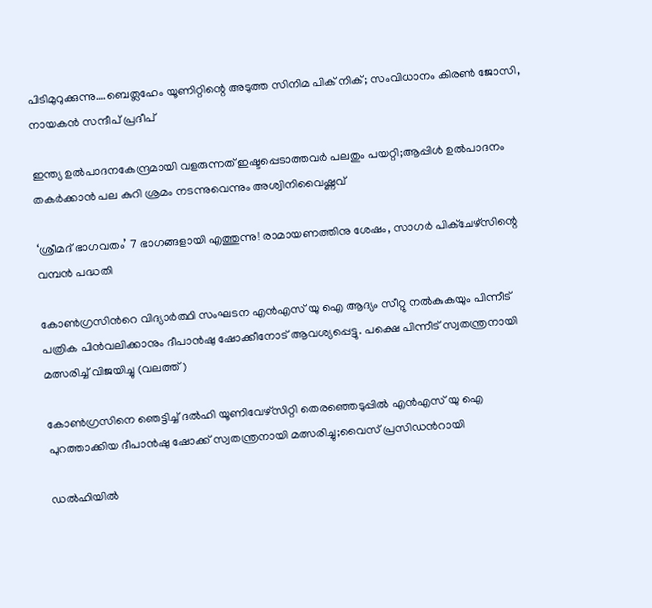പിടിമുറുക്കുന്നു….ബെത്ലഹേം യൂണിറ്റിന്റെ അടുത്ത സിനിമ പിക് നിക്; സംവിധാനം കിരണ്‍ ജോസി, നായകന്‍ സന്ദീപ് പ്രദീപ്

ഇന്ത്യ ഉല്‍പാദനകേന്ദ്രമായി വളരുന്നത് ഇഷ്ടപ്പെടാത്തവര്‍ പലതും പയറ്റി;ആപ്പിള്‍ ഉല്‍പാദനം തകര്‍ക്കാന്‍ പല കുറി ശ്രമം നടന്നുവെന്നും അശ്വിനിവൈഷ്ണവ്

‘ശ്രീമദ് ഭാഗവതം’ 7 ഭാഗങ്ങളായി എത്തുന്നു! രാമായണത്തിനു ശേഷം, സാഗർ പിക്ചേഴ്സിന്റെ വമ്പൻ പദ്ധതി

കോണ്‍ഗ്രസിന്‍റെ വിദ്യാര്‍ത്ഥി സംഘടന എന്‍എസ് യു ഐ ആദ്യം സീറ്റു നല്‍കുകയും പിന്നീട് പത്രിക പിന്‍വലിക്കാനും ദീപാന്‍ഷു ഷോക്കീനോട് ആവശ്യപ്പെട്ടു. പക്ഷെ പിന്നീട് സ്വതന്ത്രനായി മത്സരിച്ച് വിജയിച്ചു (വലത്ത്)

കോണ്‍ഗ്രസിനെ ഞെട്ടിച്ച് ദല്‍ഹി യൂണിവേഴ്സിറ്റി തെരഞ്ഞെടുപ്പില്‍ എന്‍എസ് യു ഐ പുറത്താക്കിയ ദീപാൻഷു ഷോക്ക് സ്വതന്ത്രനായി മത്സരിച്ചു;വൈസ് പ്രസിഡന്‍റായി

ഡൽഹിയിൽ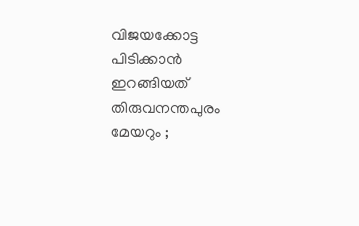വിജയക്കോട്ട പിടിക്കാൻ ഇറങ്ങിയത് തിരുവനന്തപുരം മേയറും ;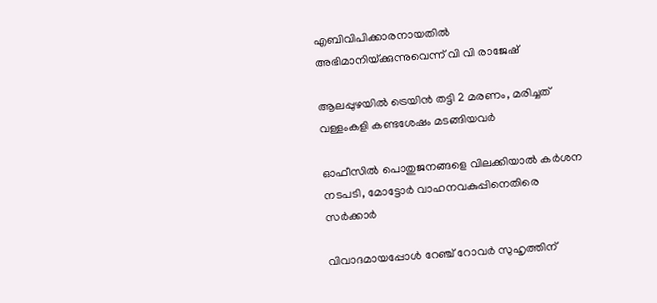എബിവിപിക്കാരനായതിൽ അഭിമാനിയ്‌ക്കുന്നുവെന്ന് വി വി രാജേഷ്

ആലപ്പുഴയില്‍ ട്രെയിന്‍ തട്ടി 2 മരണം, മരിച്ചത് വള്ളംകളി കണ്ടശേഷം മടങ്ങിയവര്‍

ഓഫീസില്‍ പൊതുജനങ്ങളെ വിലക്കിയാല്‍ കര്‍ശന നടപടി, മോട്ടോര്‍ വാഹനവകുപ്പിനെതിരെ സര്‍ക്കാര്‍

വിവാദമായപ്പോള്‍ റേഞ്ച് റോവര്‍ സുഹൃത്തിന്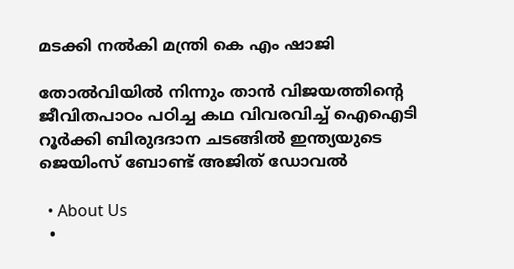മടക്കി നല്‍കി മന്ത്രി കെ എം ഷാജി

തോല്‍വിയില്‍ നിന്നും താന്‍ വിജയത്തിന്റെ ജീവിതപാഠം പഠിച്ച കഥ വിവരവിച്ച് ഐഐടി റൂർക്കി ബിരുദദാന ചടങ്ങിൽ ഇന്ത്യയുടെ ജെയിംസ് ബോണ്ട് അജിത് ഡോവല്‍

  • About Us
  •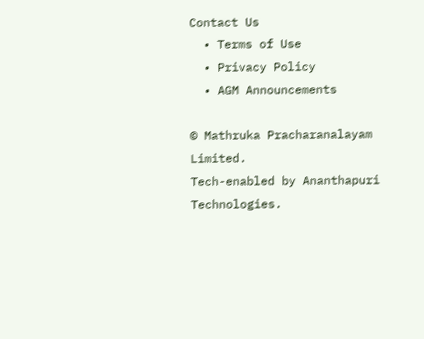Contact Us
  • Terms of Use
  • Privacy Policy
  • AGM Announcements

© Mathruka Pracharanalayam Limited.
Tech-enabled by Ananthapuri Technologies.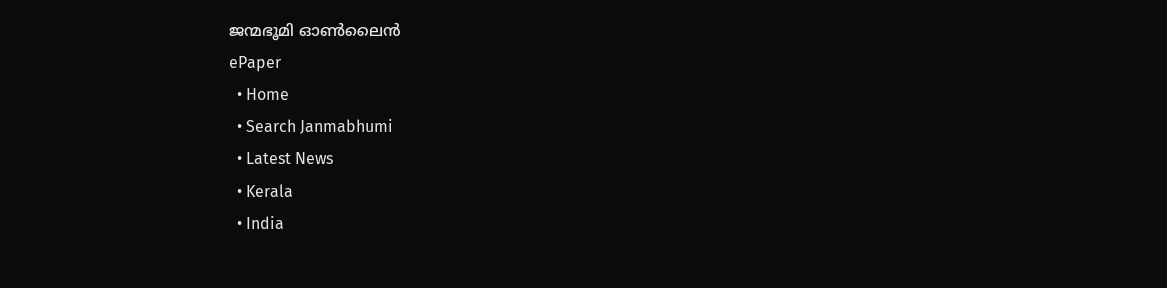ജന്മഭൂമി ഓണ്‍ലൈന്‍
ePaper
  • Home
  • Search Janmabhumi
  • Latest News
  • Kerala
  • India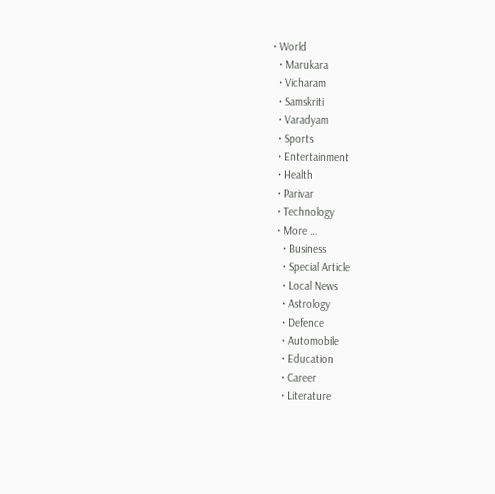• World
  • Marukara
  • Vicharam
  • Samskriti
  • Varadyam
  • Sports
  • Entertainment
  • Health
  • Parivar
  • Technology
  • More …
    • Business
    • Special Article
    • Local News
    • Astrology
    • Defence
    • Automobile
    • Education
    • Career
    • Literature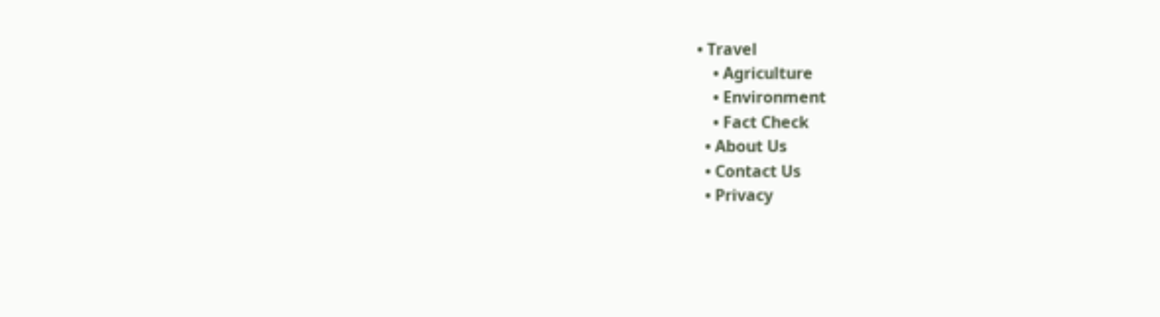• Travel
    • Agriculture
    • Environment
    • Fact Check
  • About Us
  • Contact Us
  • Privacy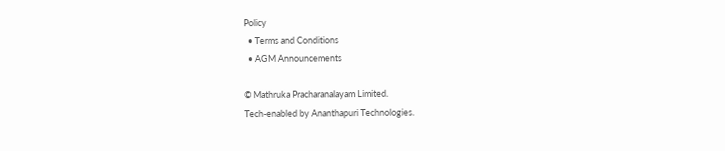Policy
  • Terms and Conditions
  • AGM Announcements

© Mathruka Pracharanalayam Limited.
Tech-enabled by Ananthapuri Technologies.